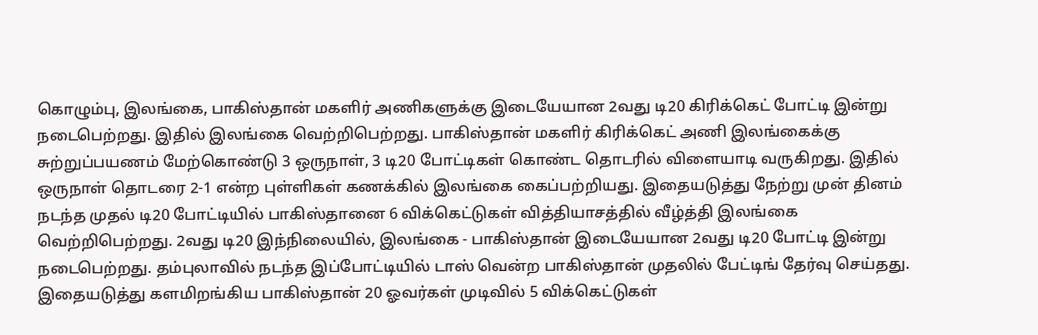கொழும்பு, இலங்கை, பாகிஸ்தான் மகளிர் அணிகளுக்கு இடையேயான 2வது டி20 கிரிக்கெட் போட்டி இன்று நடைபெற்றது. இதில் இலங்கை வெற்றிபெற்றது. பாகிஸ்தான் மகளிர் கிரிக்கெட் அணி இலங்கைக்கு சுற்றுப்பயணம் மேற்கொண்டு 3 ஒருநாள், 3 டி20 போட்டிகள் கொண்ட தொடரில் விளையாடி வருகிறது. இதில் ஒருநாள் தொடரை 2-1 என்ற புள்ளிகள் கணக்கில் இலங்கை கைப்பற்றியது. இதையடுத்து நேற்று முன் தினம் நடந்த முதல் டி20 போட்டியில் பாகிஸ்தானை 6 விக்கெட்டுகள் வித்தியாசத்தில் வீழ்த்தி இலங்கை வெற்றிபெற்றது. 2வது டி20 இந்நிலையில், இலங்கை - பாகிஸ்தான் இடையேயான 2வது டி20 போட்டி இன்று நடைபெற்றது. தம்புலாவில் நடந்த இப்போட்டியில் டாஸ் வென்ற பாகிஸ்தான் முதலில் பேட்டிங் தேர்வு செய்தது. இதையடுத்து களமிறங்கிய பாகிஸ்தான் 20 ஓவர்கள் முடிவில் 5 விக்கெட்டுகள்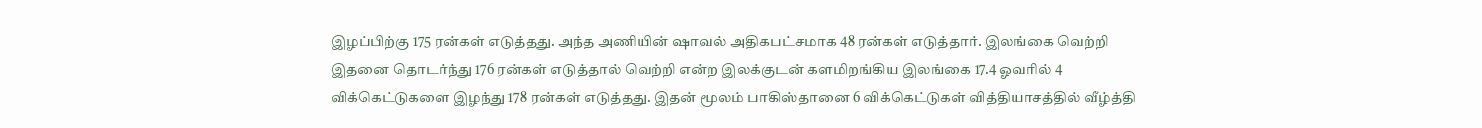இழப்பிற்கு 175 ரன்கள் எடுத்தது. அந்த அணியின் ஷாவல் அதிகபட்சமாக 48 ரன்கள் எடுத்தார். இலங்கை வெற்றி இதனை தொடர்ந்து 176 ரன்கள் எடுத்தால் வெற்றி என்ற இலக்குடன் களமிறங்கிய இலங்கை 17.4 ஓவரில் 4 விக்கெட்டுகளை இழந்து 178 ரன்கள் எடுத்தது. இதன் மூலம் பாகிஸ்தானை 6 விக்கெட்டுகள் வித்தியாசத்தில் வீழ்த்தி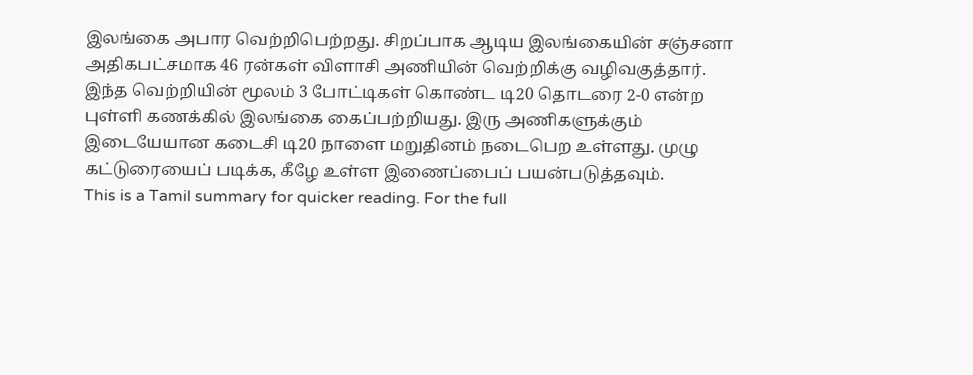இலங்கை அபார வெற்றிபெற்றது. சிறப்பாக ஆடிய இலங்கையின் சஞ்சனா அதிகபட்சமாக 46 ரன்கள் விளாசி அணியின் வெற்றிக்கு வழிவகுத்தார். இந்த வெற்றியின் மூலம் 3 போட்டிகள் கொண்ட டி20 தொடரை 2-0 என்ற புள்ளி கணக்கில் இலங்கை கைப்பற்றியது. இரு அணிகளுக்கும் இடையேயான கடைசி டி20 நாளை மறுதினம் நடைபெற உள்ளது. முழு கட்டுரையைப் படிக்க, கீழே உள்ள இணைப்பைப் பயன்படுத்தவும்.
This is a Tamil summary for quicker reading. For the full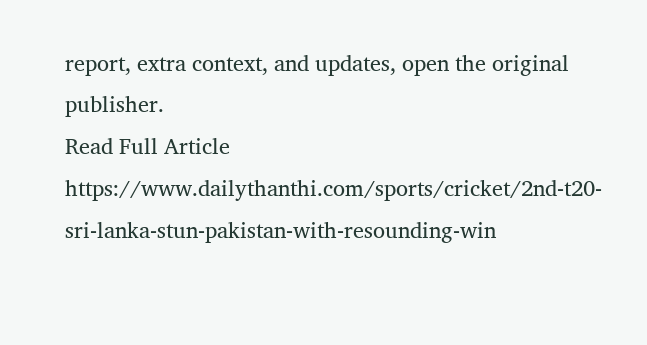report, extra context, and updates, open the original publisher.
Read Full Article
https://www.dailythanthi.com/sports/cricket/2nd-t20-sri-lanka-stun-pakistan-with-resounding-win